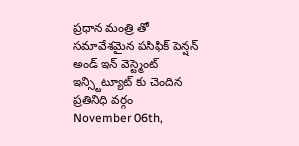ప్రధాన మంత్రి తో సమావేశమైన పసిఫిక్ పెన్షన్ అండ్ ఇన్ వెస్ట్మెంట్ ఇన్స్టిట్యూట్ కు చెందిన ప్రతినిధి వర్గం
November 06th,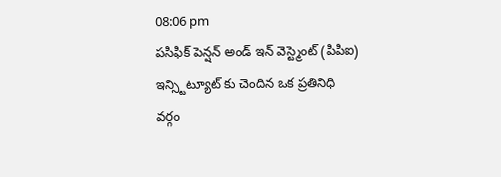08:06 pm
పసిఫిక్ పెన్షన్ అండ్ ఇన్ వెస్ట్మెంట్ (పిపిఐ) ఇన్స్టిట్యూట్ కు చెందిన ఒక ప్రతినిధి వర్గం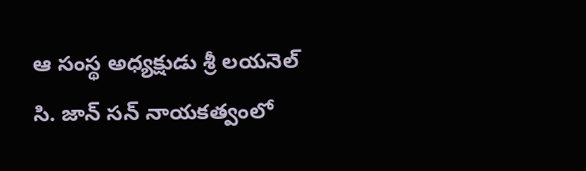ఆ సంస్థ అధ్యక్షుడు శ్రీ లయనెల్ సి. జాన్ సన్ నాయకత్వంలో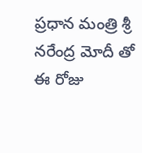ప్రధాన మంత్రి శ్రీ నరేంద్ర మోదీ తో ఈ రోజు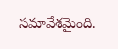సమావేశమైంది.